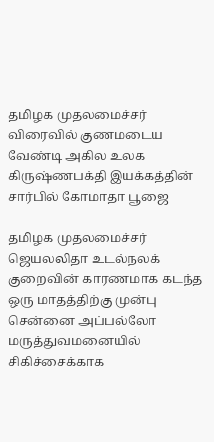தமிழக முதலமைச்சர் விரைவில் குணமடைய வேண்டி அகில உலக கிருஷ்ணபக்தி இயக்கத்தின் சார்பில் கோமாதா பூஜை

தமிழக முதலமைச்சர் ஜெயலலிதா உடல்நலக் குறைவின் காரணமாக கடந்த ஒரு மாதத்திற்கு முன்பு சென்னை அப்பல்லோ மருத்துவமனையில் சிகிச்சைக்காக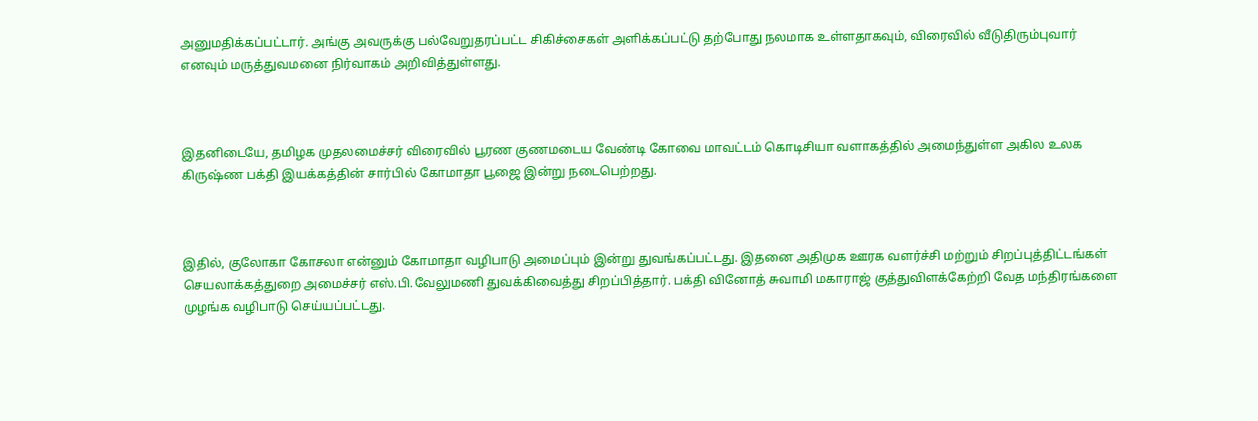அனுமதிக்கப்பட்டார். அங்கு அவருக்கு பல்வேறுதரப்பட்ட சிகிச்சைகள் அளிக்கப்பட்டு தற்போது நலமாக உள்ளதாகவும், விரைவில் வீடுதிரும்புவார் எனவும் மருத்துவமனை நிர்வாகம் அறிவித்துள்ளது.



இதனிடையே, தமிழக முதலமைச்சர் விரைவில் பூரண குணமடைய வேண்டி கோவை மாவட்டம் கொடிசியா வளாகத்தில் அமைந்துள்ள அகில உலக கிருஷ்ண பக்தி இயக்கத்தின் சார்பில் கோமாதா பூஜை இன்று நடைபெற்றது.



இதில், குலோகா கோசலா என்னும் கோமாதா வழிபாடு அமைப்பும் இன்று துவங்கப்பட்டது. இதனை அதிமுக ஊரக வளர்ச்சி மற்றும் சிறப்புத்திட்டங்கள் செயலாக்கத்துறை அமைச்சர் எஸ்.பி.வேலுமணி துவக்கிவைத்து சிறப்பித்தார். பக்தி வினோத் சுவாமி மகாராஜ் குத்துவிளக்கேற்றி வேத மந்திரங்களை முழங்க வழிபாடு செய்யப்பட்டது.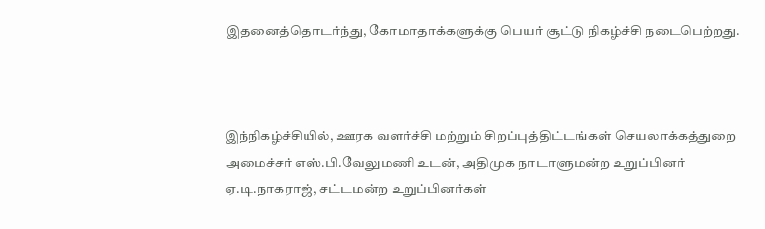இதனைத்தொடர்ந்து, கோமாதாக்களுக்கு பெயர் சூட்டு நிகழ்ச்சி நடைபெற்றது.



இந்நிகழ்ச்சியில், ஊரக வளர்ச்சி மற்றும் சிறப்புத்திட்டங்கள் செயலாக்கத்துறை அமைச்சர் எஸ்.பி.வேலுமணி உடன், அதிமுக நாடாளுமன்ற உறுப்பினர் ஏ.டி.நாகராஜ், சட்டமன்ற உறுப்பினர்கள்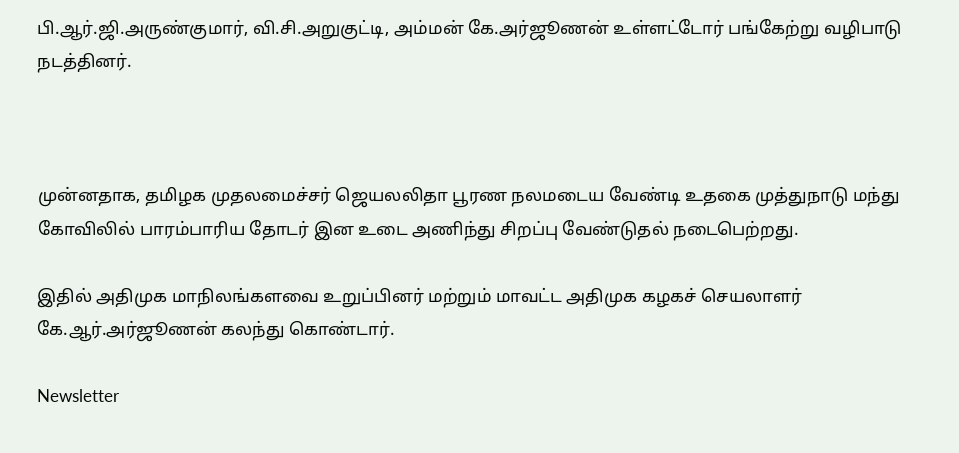பி.ஆர்.ஜி.அருண்குமார், வி.சி.அறுகுட்டி, அம்மன் கே.அர்ஜூணன் உள்ளட்டோர் பங்கேற்று வழிபாடு நடத்தினர்.



முன்னதாக, தமிழக முதலமைச்சர் ஜெயலலிதா பூரண நலமடைய வேண்டி உதகை முத்துநாடு மந்து கோவிலில் பாரம்பாரிய தோடர் இன உடை அணிந்து சிறப்பு வேண்டுதல் நடைபெற்றது.

இதில் அதிமுக மாநிலங்களவை உறுப்பினர் மற்றும் மாவட்ட அதிமுக கழகச் செயலாளர் கே.ஆர்.அர்ஜூணன் கலந்து கொண்டார்.

Newsletter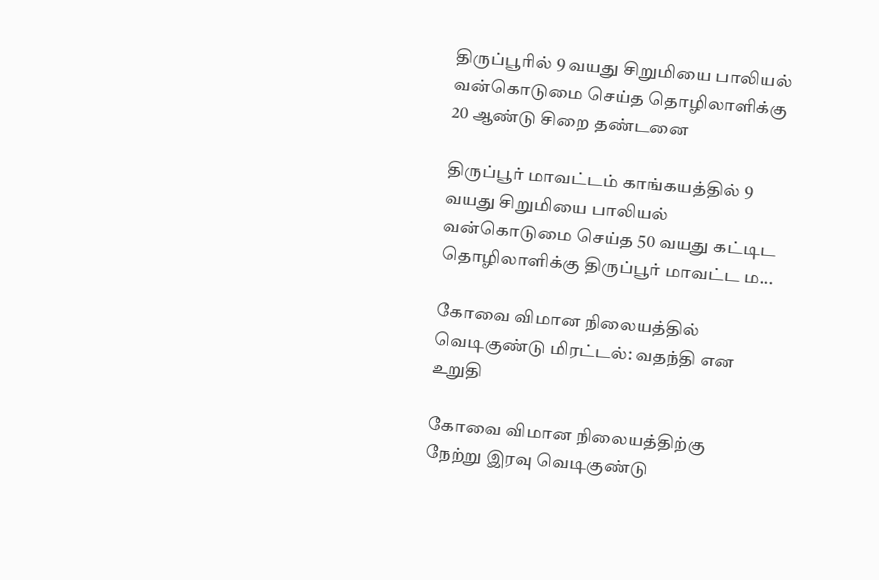திருப்பூரில் 9 வயது சிறுமியை பாலியல் வன்கொடுமை செய்த தொழிலாளிக்கு 20 ஆண்டு சிறை தண்டனை

திருப்பூர் மாவட்டம் காங்கயத்தில் 9 வயது சிறுமியை பாலியல் வன்கொடுமை செய்த 50 வயது கட்டிட தொழிலாளிக்கு திருப்பூர் மாவட்ட ம...

கோவை விமான நிலையத்தில் வெடிகுண்டு மிரட்டல்: வதந்தி என உறுதி

கோவை விமான நிலையத்திற்கு நேற்று இரவு வெடிகுண்டு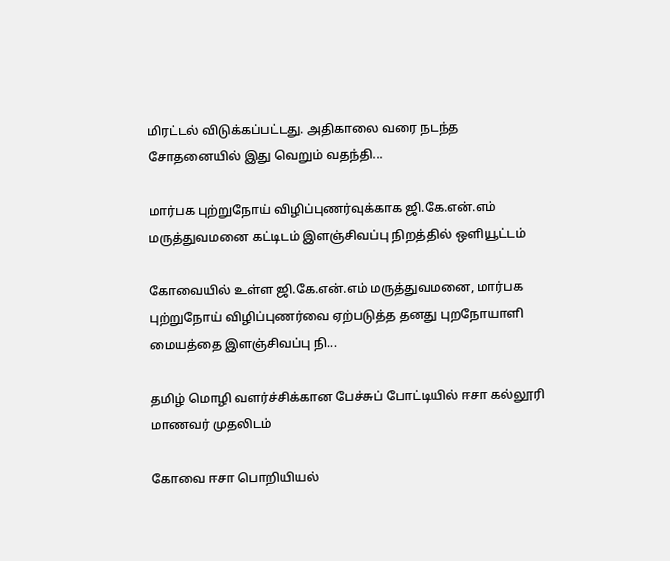மிரட்டல் விடுக்கப்பட்டது. அதிகாலை வரை நடந்த சோதனையில் இது வெறும் வதந்தி...

மார்பக புற்றுநோய் விழிப்புணர்வுக்காக ஜி.கே.என்.எம் மருத்துவமனை கட்டிடம் இளஞ்சிவப்பு நிறத்தில் ஒளியூட்டம்

கோவையில் உள்ள ஜி.கே.என்.எம் மருத்துவமனை, மார்பக புற்றுநோய் விழிப்புணர்வை ஏற்படுத்த தனது புறநோயாளி மையத்தை இளஞ்சிவப்பு நி...

தமிழ் மொழி வளர்ச்சிக்கான பேச்சுப் போட்டியில் ஈசா கல்லூரி மாணவர் முதலிடம்

கோவை ஈசா பொறியியல்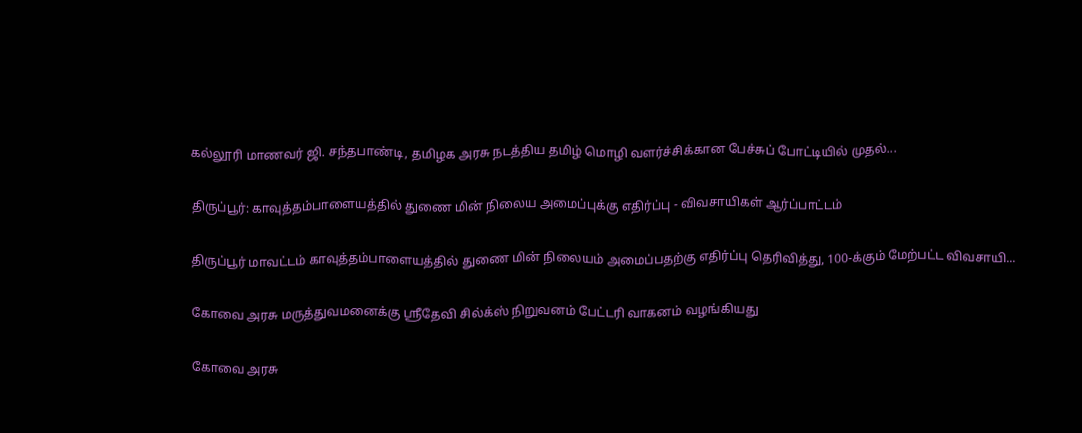கல்லூரி மாணவர் ஜி. சந்தபாண்டி, தமிழக அரசு நடத்திய தமிழ் மொழி வளர்ச்சிக்கான பேச்சுப் போட்டியில் முதல்...

திருப்பூர்: காவுத்தம்பாளையத்தில் துணை மின் நிலைய அமைப்புக்கு எதிர்ப்பு - விவசாயிகள் ஆர்ப்பாட்டம்

திருப்பூர் மாவட்டம் காவுத்தம்பாளையத்தில் துணை மின் நிலையம் அமைப்பதற்கு எதிர்ப்பு தெரிவித்து, 100-க்கும் மேற்பட்ட விவசாயி...

கோவை அரசு மருத்துவமனைக்கு ஸ்ரீதேவி சில்க்ஸ் நிறுவனம் பேட்டரி வாகனம் வழங்கியது

கோவை அரசு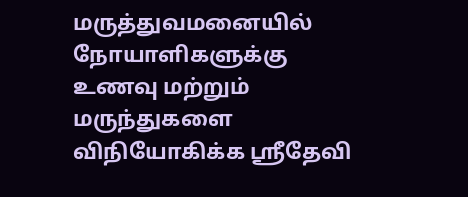மருத்துவமனையில் நோயாளிகளுக்கு உணவு மற்றும் மருந்துகளை விநியோகிக்க ஸ்ரீதேவி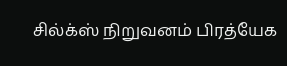சில்க்ஸ் நிறுவனம் பிரத்யேக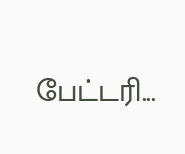பேட்டரி...